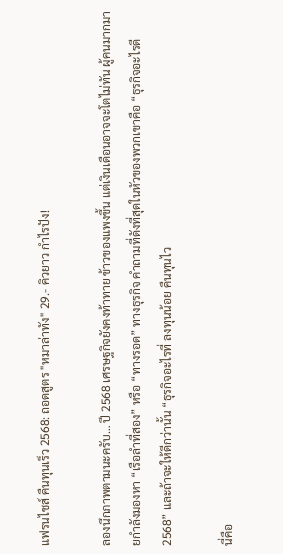แฟรนไชส์ คืนทุนเร็ว 2568: ถอดสูตร "หมาล่าทัง" 29.- คิวยาว กำไรปัง!

ลองนึกภาพตามนะครับ… ปี 2568 เศรษฐกิจยังคงท้าทาย ข้าวของแพงขึ้น แต่เงินเดือนอาจจะโตไม่ทัน ผู้คนมากมายกำลังมองหา “เรือลำที่สอง” หรือ “ทางรอด” ทางธุรกิจ คำถามที่ดังที่สุดในหัวของพวกเขาคือ “ธุรกิจอะไรดี 2568” และถ้าจะให้ดีกว่านั้น “ธุรกิจอะไรที่ ลงทุนน้อย คืนทุนไว

นี่คือ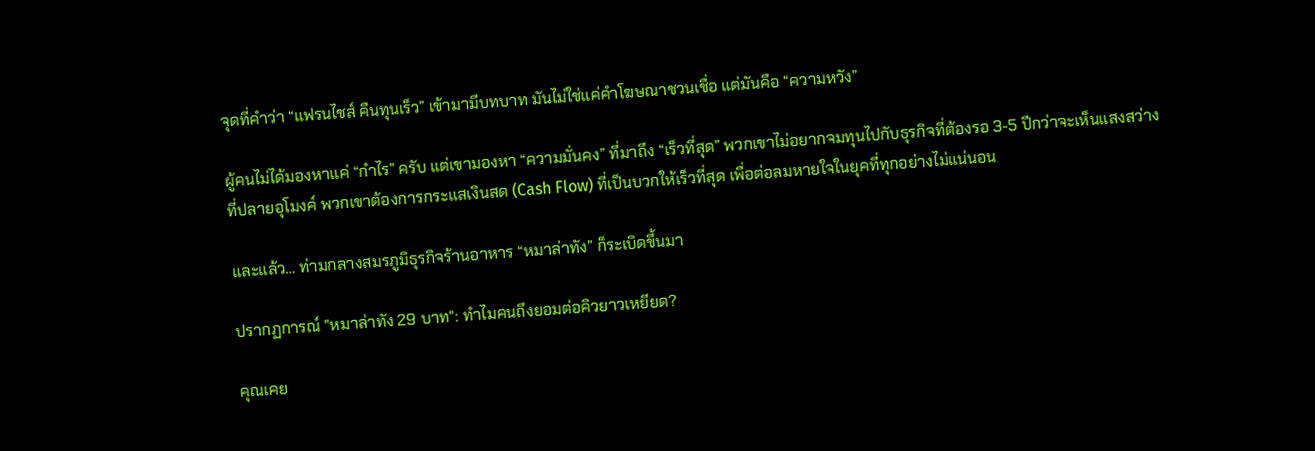จุดที่คำว่า “แฟรนไชส์ คืนทุนเร็ว” เข้ามามีบทบาท มันไม่ใช่แค่คำโฆษณาชวนเชื่อ แต่มันคือ “ความหวัง”

ผู้คนไม่ได้มองหาแค่ “กำไร” ครับ แต่เขามองหา “ความมั่นคง” ที่มาถึง “เร็วที่สุด” พวกเขาไม่อยากจมทุนไปกับธุรกิจที่ต้องรอ 3-5 ปีกว่าจะเห็นแสงสว่างที่ปลายอุโมงค์ พวกเขาต้องการกระแสเงินสด (Cash Flow) ที่เป็นบวกให้เร็วที่สุด เพื่อต่อลมหายใจในยุคที่ทุกอย่างไม่แน่นอน

และแล้ว… ท่ามกลางสมรภูมิธุรกิจร้านอาหาร “หมาล่าทัง” ก็ระเบิดขึ้นมา

ปรากฏการณ์ "หมาล่าทัง 29 บาท": ทำไมคนถึงยอมต่อคิวยาวเหยียด?

คุณเคย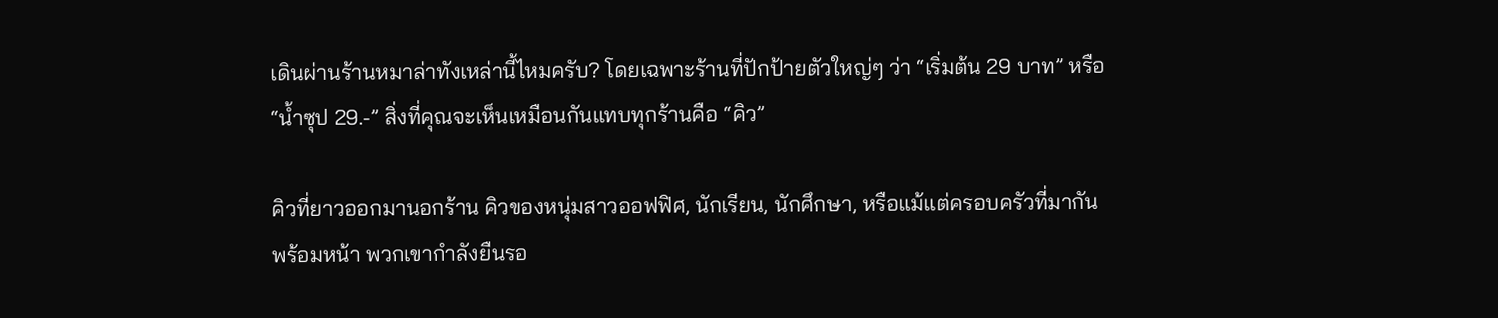เดินผ่านร้านหมาล่าทังเหล่านี้ไหมครับ? โดยเฉพาะร้านที่ปักป้ายตัวใหญ่ๆ ว่า “เริ่มต้น 29 บาท” หรือ “น้ำซุป 29.-” สิ่งที่คุณจะเห็นเหมือนกันแทบทุกร้านคือ “คิว”

คิวที่ยาวออกมานอกร้าน คิวของหนุ่มสาวออฟฟิศ, นักเรียน, นักศึกษา, หรือแม้แต่ครอบครัวที่มากันพร้อมหน้า พวกเขากำลังยืนรอ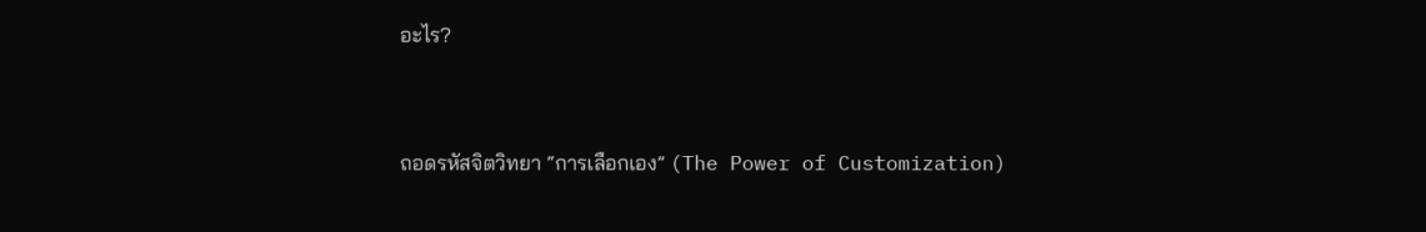อะไร?



ถอดรหัสจิตวิทยา “การเลือกเอง” (The Power of Customization)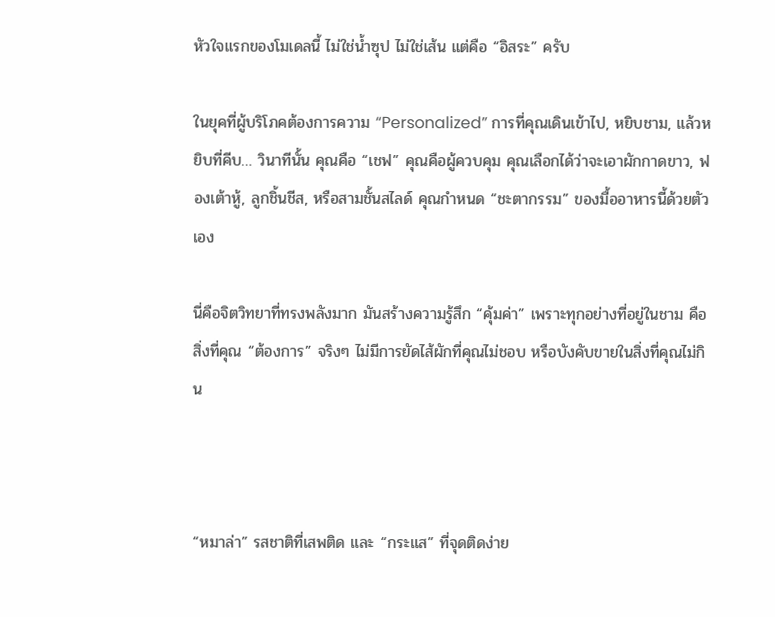หัวใจแรกของโมเดลนี้ ไม่ใช่น้ำซุป ไม่ใช่เส้น แต่คือ “อิสระ” ครับ

ในยุคที่ผู้บริโภคต้องการความ “Personalized” การที่คุณเดินเข้าไป, หยิบชาม, แล้วหยิบที่คีบ… วินาทีนั้น คุณคือ “เชฟ” คุณคือผู้ควบคุม คุณเลือกได้ว่าจะเอาผักกาดขาว, ฟองเต้าหู้, ลูกชิ้นชีส, หรือสามชั้นสไลด์ คุณกำหนด “ชะตากรรม” ของมื้ออาหารนี้ด้วยตัวเอง

นี่คือจิตวิทยาที่ทรงพลังมาก มันสร้างความรู้สึก “คุ้มค่า” เพราะทุกอย่างที่อยู่ในชาม คือสิ่งที่คุณ “ต้องการ” จริงๆ ไม่มีการยัดไส้ผักที่คุณไม่ชอบ หรือบังคับขายในสิ่งที่คุณไม่กิน



“หมาล่า” รสชาติที่เสพติด และ “กระแส” ที่จุดติดง่าย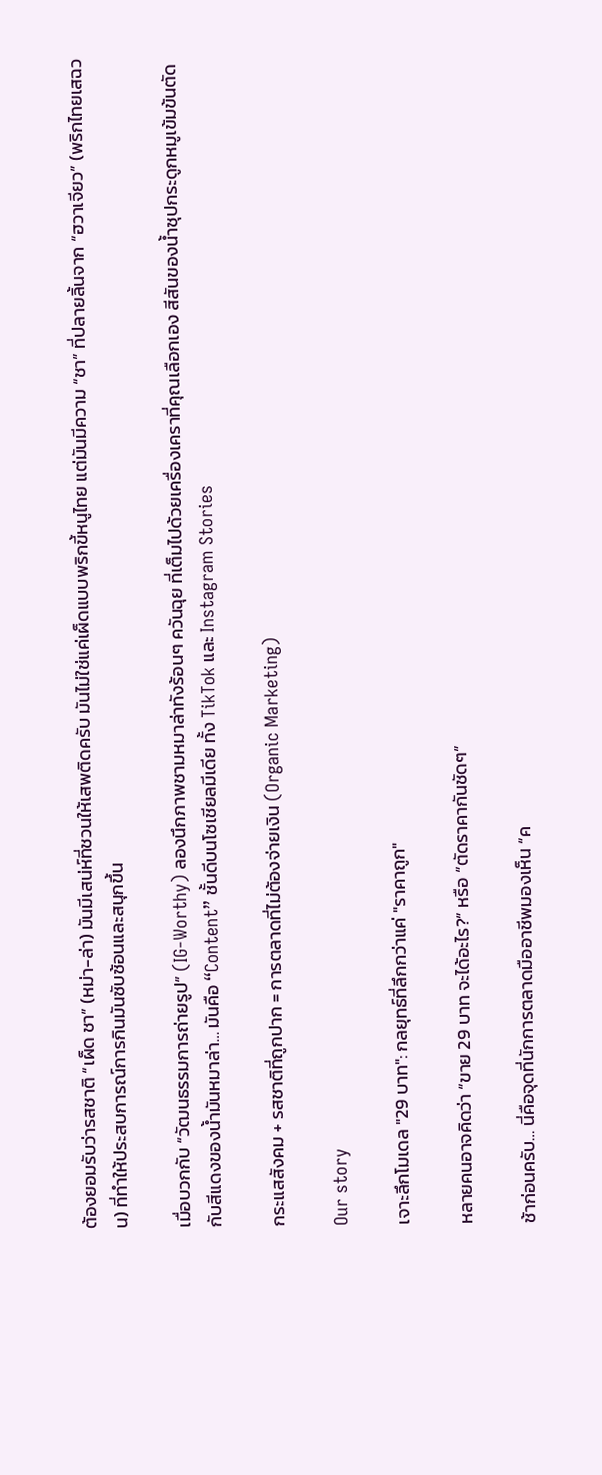ต้องยอมรับว่ารสชาติ “เผ็ด ชา” (หม่า-ล่า) มันมีเสน่ห์ที่ชวนให้เสพติดครับ มันไม่ใช่แค่เผ็ดแบบพริกขี้หนูไทย แต่มันมีความ “ชา” ที่ปลายลิ้นจาก “ฮวาเจียว” (พริกไทยเสฉวน) ที่ทำให้ประสบการณ์การกินมันซับซ้อนและสนุกขึ้น

เมื่อบวกกับ “วัฒนธรรมการถ่ายรูป” (IG-Worthy) ลองนึกภาพชามหมาล่าทังร้อนๆ ควันฉุย ที่เต็มไปด้วยเครื่องเคราที่คุณเลือกเอง สีสันของน้ำซุปกระดูกหมูเข้มข้นตัดกับสีแดงของน้ำมันหมาล่า… มันคือ “Content” ชั้นดีบนโซเชียลมีเดีย ทั้ง TikTok และ Instagram Stories

กระแสสังคม + รสชาติที่ถูกปาก = การตลาดที่ไม่ต้องจ่ายเงิน (Organic Marketing)

Our story

เจาะลึกโมเดล "29 บาท": กลยุทธ์ที่ลึกกว่าแค่ "ราคาถูก"

หลายคนอาจคิดว่า “ขาย 29 บาท จะได้อะไร?” หรือ “ตัดราคากันชัดๆ”

ช้าก่อนครับ… นี่คือจุดที่นักการตลาดมืออาชีพมองเห็น “ค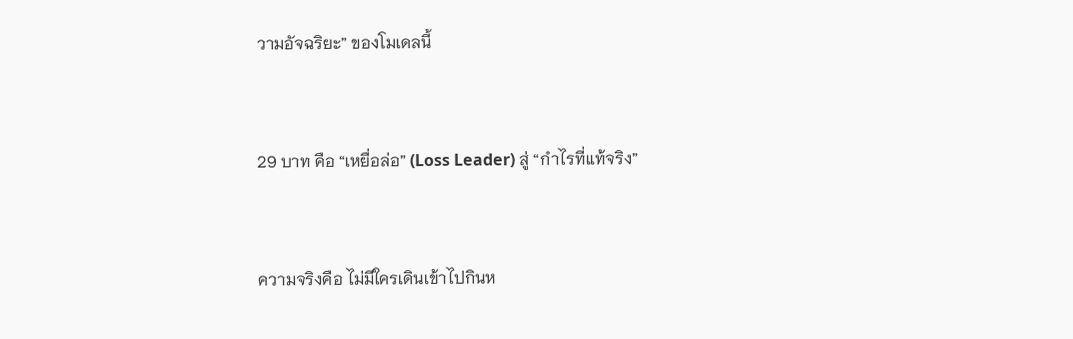วามอัจฉริยะ” ของโมเดลนี้



29 บาท คือ “เหยื่อล่อ” (Loss Leader) สู่ “กำไรที่แท้จริง”



ความจริงคือ ไม่มีใครเดินเข้าไปกินห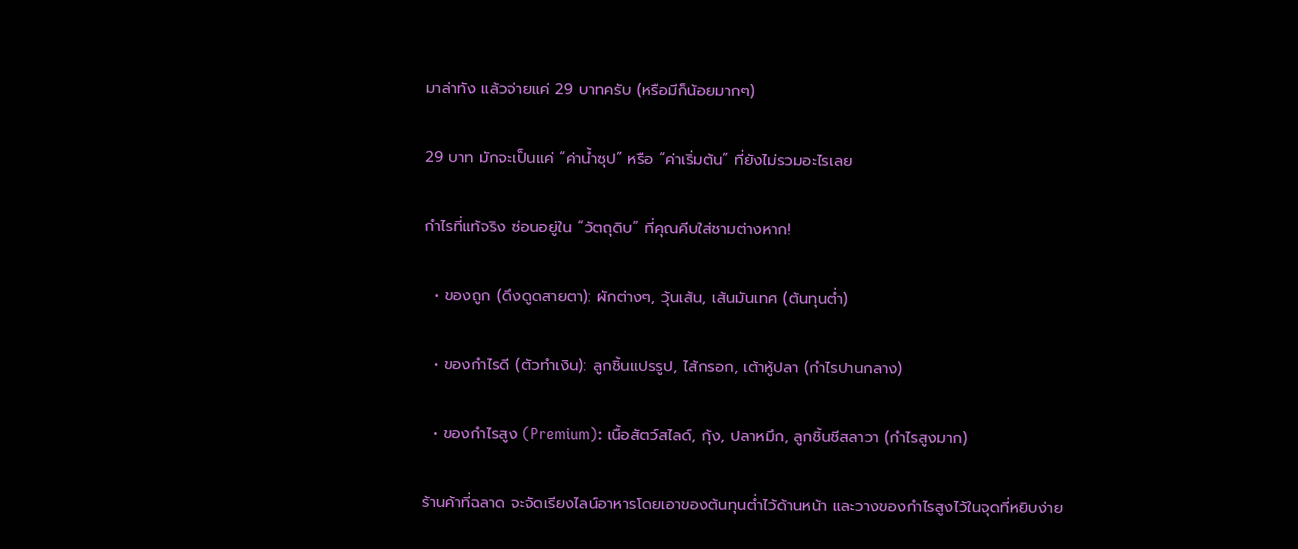มาล่าทัง แล้วจ่ายแค่ 29 บาทครับ (หรือมีก็น้อยมากๆ)

29 บาท มักจะเป็นแค่ “ค่าน้ำซุป” หรือ “ค่าเริ่มต้น” ที่ยังไม่รวมอะไรเลย

กำไรที่แท้จริง ซ่อนอยู่ใน “วัตถุดิบ” ที่คุณคีบใส่ชามต่างหาก!

  • ของถูก (ดึงดูดสายตา): ผักต่างๆ, วุ้นเส้น, เส้นมันเทศ (ต้นทุนต่ำ)

  • ของกำไรดี (ตัวทำเงิน): ลูกชิ้นแปรรูป, ไส้กรอก, เต้าหู้ปลา (กำไรปานกลาง)

  • ของกำไรสูง (Premium): เนื้อสัตว์สไลด์, กุ้ง, ปลาหมึก, ลูกชิ้นชีสลาวา (กำไรสูงมาก)

ร้านค้าที่ฉลาด จะจัดเรียงไลน์อาหารโดยเอาของต้นทุนต่ำไว้ด้านหน้า และวางของกำไรสูงไว้ในจุดที่หยิบง่าย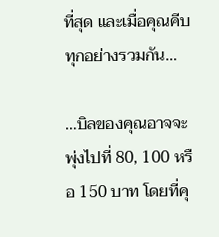ที่สุด และเมื่อคุณคีบทุกอย่างรวมกัน…

…บิลของคุณอาจจะพุ่งไปที่ 80, 100 หรือ 150 บาท โดยที่คุ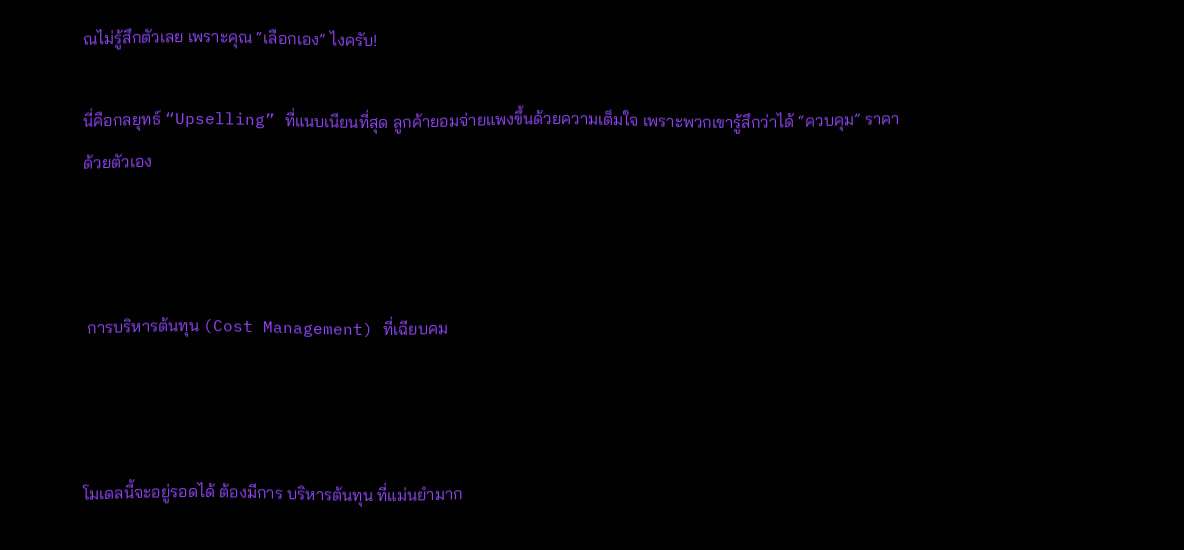ณไม่รู้สึกตัวเลย เพราะคุณ “เลือกเอง” ไงครับ!

นี่คือกลยุทธ์ “Upselling” ที่แนบเนียนที่สุด ลูกค้ายอมจ่ายแพงขึ้นด้วยความเต็มใจ เพราะพวกเขารู้สึกว่าได้ “ควบคุม” ราคาด้วยตัวเอง



 การบริหารต้นทุน (Cost Management) ที่เฉียบคม



โมเดลนี้จะอยู่รอดได้ ต้องมีการ บริหารต้นทุน ที่แม่นยำมาก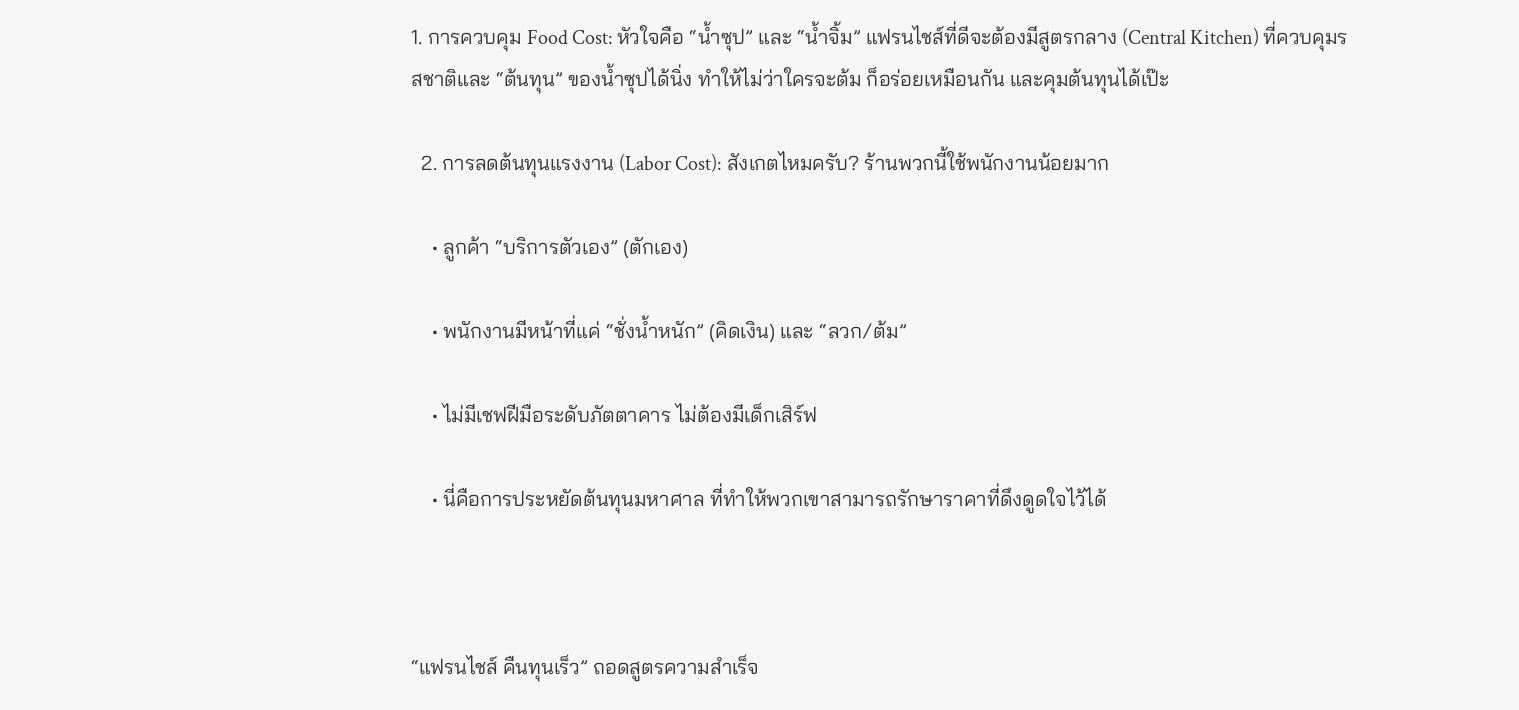1. การควบคุม Food Cost: หัวใจคือ “น้ำซุป” และ “น้ำจิ้ม” แฟรนไชส์ที่ดีจะต้องมีสูตรกลาง (Central Kitchen) ที่ควบคุมรสชาติและ “ต้นทุน” ของน้ำซุปได้นิ่ง ทำให้ไม่ว่าใครจะต้ม ก็อร่อยเหมือนกัน และคุมต้นทุนได้เป๊ะ

  2. การลดต้นทุนแรงงาน (Labor Cost): สังเกตไหมครับ? ร้านพวกนี้ใช้พนักงานน้อยมาก

    • ลูกค้า “บริการตัวเอง” (ตักเอง)

    • พนักงานมีหน้าที่แค่ “ชั่งน้ำหนัก” (คิดเงิน) และ “ลวก/ต้ม”

    • ไม่มีเชฟฝีมือระดับภัตตาคาร ไม่ต้องมีเด็กเสิร์ฟ

    • นี่คือการประหยัดต้นทุนมหาศาล ที่ทำให้พวกเขาสามารถรักษาราคาที่ดึงดูดใจไว้ได้



“แฟรนไชส์ คืนทุนเร็ว” ถอดสูตรความสำเร็จ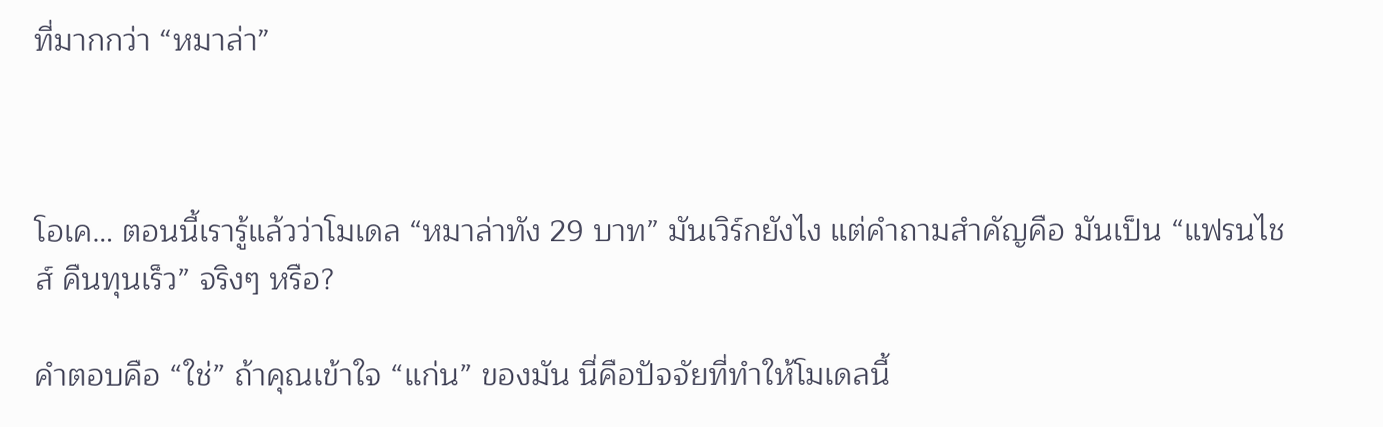ที่มากกว่า “หมาล่า”



โอเค… ตอนนี้เรารู้แล้วว่าโมเดล “หมาล่าทัง 29 บาท” มันเวิร์กยังไง แต่คำถามสำคัญคือ มันเป็น “แฟรนไชส์ คืนทุนเร็ว” จริงๆ หรือ?

คำตอบคือ “ใช่” ถ้าคุณเข้าใจ “แก่น” ของมัน นี่คือปัจจัยที่ทำให้โมเดลนี้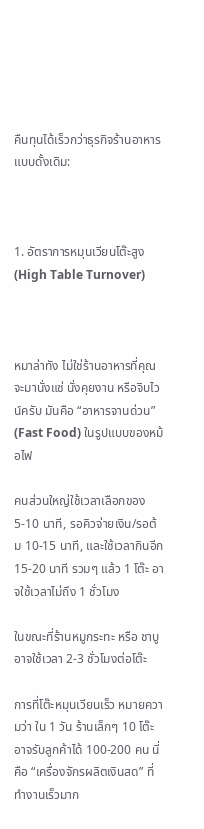คืนทุนได้เร็วกว่าธุรกิจร้านอาหารแบบดั้งเดิม:



1. อัตราการหมุนเวียนโต๊ะสูง (High Table Turnover)



หมาล่าทัง ไม่ใช่ร้านอาหารที่คุณจะมานั่งแช่ นั่งคุยงาน หรือจิบไวน์ครับ มันคือ “อาหารจานด่วน” (Fast Food) ในรูปแบบของหม้อไฟ

คนส่วนใหญ่ใช้เวลาเลือกของ 5-10 นาที, รอคิวจ่ายเงิน/รอต้ม 10-15 นาที, และใช้เวลากินอีก 15-20 นาที รวมๆ แล้ว 1 โต๊ะ อาจใช้เวลาไม่ถึง 1 ชั่วโมง

ในขณะที่ร้านหมูกระทะ หรือ ชาบู อาจใช้เวลา 2-3 ชั่วโมงต่อโต๊ะ

การที่โต๊ะหมุนเวียนเร็ว หมายความว่า ใน 1 วัน ร้านเล็กๆ 10 โต๊ะ อาจรับลูกค้าได้ 100-200 คน นี่คือ “เครื่องจักรผลิตเงินสด” ที่ทำงานเร็วมาก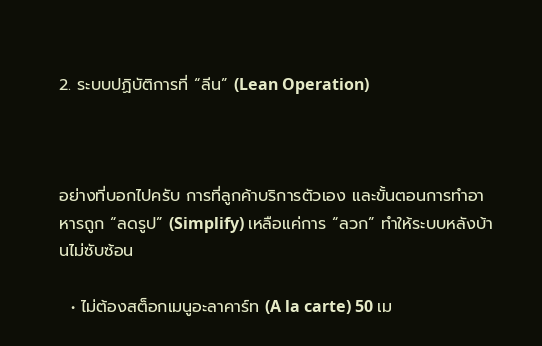2. ระบบปฏิบัติการที่ “ลีน” (Lean Operation)



อย่างที่บอกไปครับ การที่ลูกค้าบริการตัวเอง และขั้นตอนการทำอาหารถูก “ลดรูป” (Simplify) เหลือแค่การ “ลวก” ทำให้ระบบหลังบ้านไม่ซับซ้อน

  • ไม่ต้องสต็อกเมนูอะลาคาร์ท (A la carte) 50 เม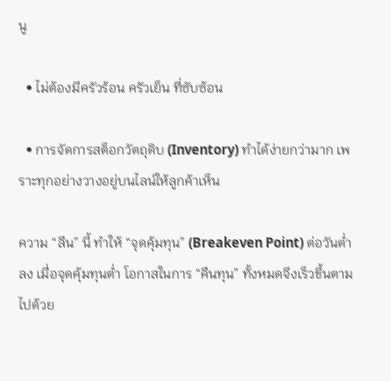นู

  • ไม่ต้องมีครัวร้อน ครัวเย็น ที่ซับซ้อน

  • การจัดการสต็อกวัตถุดิบ (Inventory) ทำได้ง่ายกว่ามาก เพราะทุกอย่างวางอยู่บนไลน์ให้ลูกค้าเห็น

ความ “ลีน” นี้ ทำให้ “จุดคุ้มทุน” (Breakeven Point) ต่อวันต่ำลง เมื่อจุดคุ้มทุนต่ำ โอกาสในการ “คืนทุน” ทั้งหมดจึงเร็วขึ้นตามไปด้วย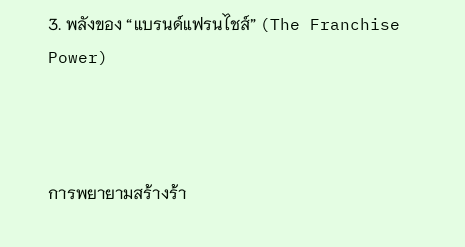3. พลังของ “แบรนด์แฟรนไชส์” (The Franchise Power)



การพยายามสร้างร้า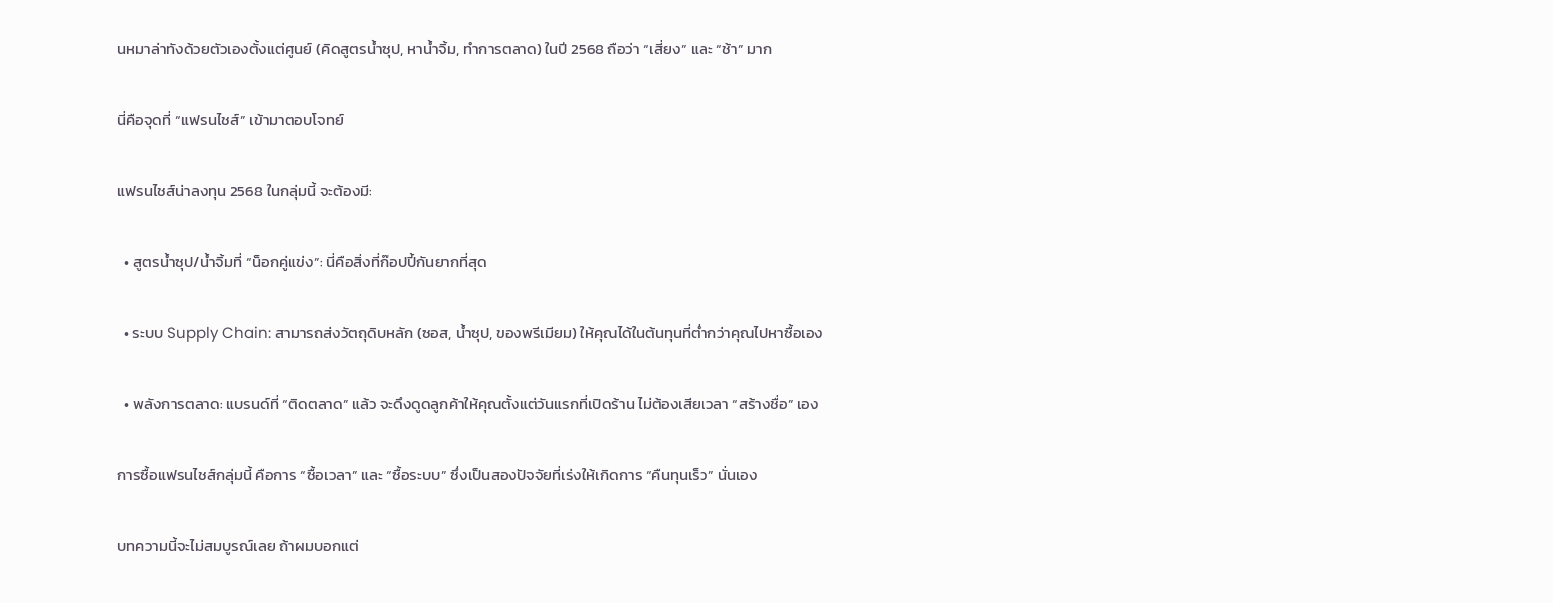นหมาล่าทังด้วยตัวเองตั้งแต่ศูนย์ (คิดสูตรน้ำซุป, หาน้ำจิ้ม, ทำการตลาด) ในปี 2568 ถือว่า “เสี่ยง” และ “ช้า” มาก

นี่คือจุดที่ “แฟรนไชส์” เข้ามาตอบโจทย์

แฟรนไชส์น่าลงทุน 2568 ในกลุ่มนี้ จะต้องมี:

  • สูตรน้ำซุป/น้ำจิ้มที่ “น็อกคู่แข่ง”: นี่คือสิ่งที่ก๊อปปี้กันยากที่สุด

  • ระบบ Supply Chain: สามารถส่งวัตถุดิบหลัก (ซอส, น้ำซุป, ของพรีเมียม) ให้คุณได้ในต้นทุนที่ต่ำกว่าคุณไปหาซื้อเอง

  • พลังการตลาด: แบรนด์ที่ “ติดตลาด” แล้ว จะดึงดูดลูกค้าให้คุณตั้งแต่วันแรกที่เปิดร้าน ไม่ต้องเสียเวลา “สร้างชื่อ” เอง

การซื้อแฟรนไชส์กลุ่มนี้ คือการ “ซื้อเวลา” และ “ซื้อระบบ” ซึ่งเป็นสองปัจจัยที่เร่งให้เกิดการ “คืนทุนเร็ว” นั่นเอง

บทความนี้จะไม่สมบูรณ์เลย ถ้าผมบอกแต่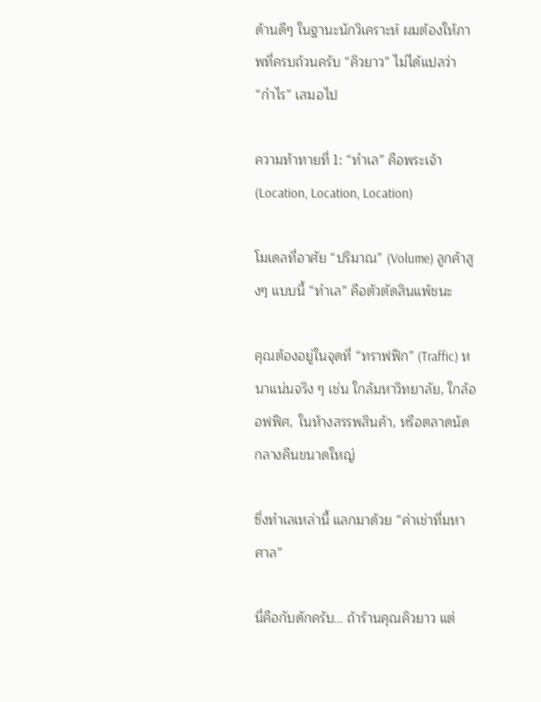ด้านดีๆ ในฐานะนักวิเคราะห์ ผมต้องให้ภาพที่ครบถ้วนครับ “คิวยาว” ไม่ได้แปลว่า “กำไร” เสมอไป

ความท้าทายที่ 1: “ทำเล” คือพระเจ้า (Location, Location, Location)

โมเดลที่อาศัย “ปริมาณ” (Volume) ลูกค้าสูงๆ แบบนี้ “ทำเล” คือตัวตัดสินแพ้ชนะ

คุณต้องอยู่ในจุดที่ “ทราฟฟิก” (Traffic) หนาแน่นจริง ๆ เช่น ใกล้มหาวิทยาลัย, ใกล้ออฟฟิศ, ในห้างสรรพสินค้า, หรือตลาดนัดกลางคืนขนาดใหญ่

ซึ่งทำเลเหล่านี้ แลกมาด้วย “ค่าเช่าที่มหาศาล”

นี่คือกับดักครับ… ถ้าร้านคุณคิวยาว แต่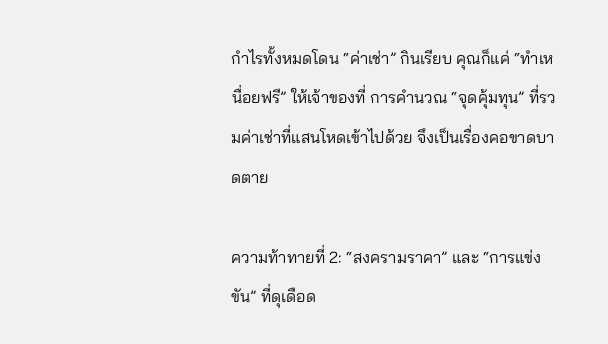กำไรทั้งหมดโดน “ค่าเช่า” กินเรียบ คุณก็แค่ “ทำเหนื่อยฟรี” ให้เจ้าของที่ การคำนวณ “จุดคุ้มทุน” ที่รวมค่าเช่าที่แสนโหดเข้าไปด้วย จึงเป็นเรื่องคอขาดบาดตาย

ความท้าทายที่ 2: “สงครามราคา” และ “การแข่งขัน” ที่ดุเดือด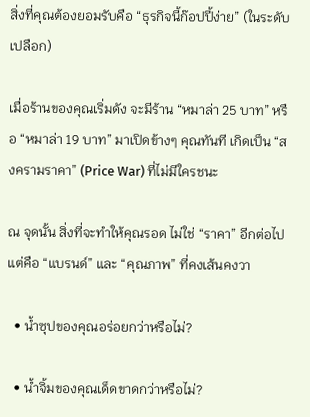สิ่งที่คุณต้องยอมรับคือ “ธุรกิจนี้ก๊อปปี้ง่าย” (ในระดับเปลือก)

เมื่อร้านของคุณเริ่มดัง จะมีร้าน “หมาล่า 25 บาท” หรือ “หมาล่า 19 บาท” มาเปิดข้างๆ คุณทันที เกิดเป็น “สงครามราคา” (Price War) ที่ไม่มีใครชนะ

ณ จุดนั้น สิ่งที่จะทำให้คุณรอด ไม่ใช่ “ราคา” อีกต่อไป แต่คือ “แบรนด์” และ “คุณภาพ” ที่คงเส้นคงวา

  • น้ำซุปของคุณอร่อยกว่าหรือไม่?

  • น้ำจิ้มของคุณเด็ดขาดกว่าหรือไม่?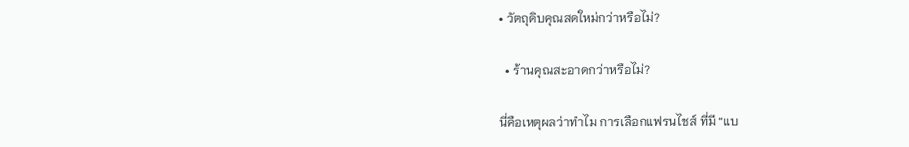• วัตถุดิบคุณสดใหม่กว่าหรือไม่?

  • ร้านคุณสะอาดกว่าหรือไม่?

นี่คือเหตุผลว่าทำไม การเลือกแฟรนไชส์ ที่มี “แบ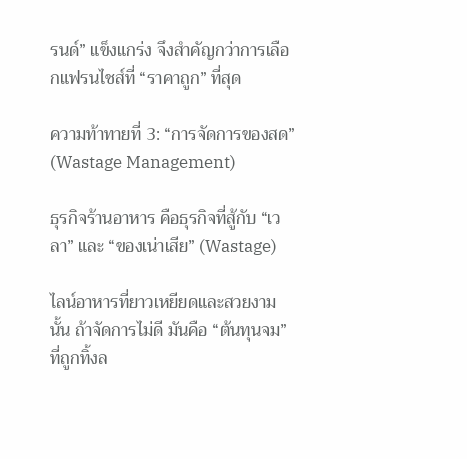รนด์” แข็งแกร่ง จึงสำคัญกว่าการเลือกแฟรนไชส์ที่ “ราคาถูก” ที่สุด

ความท้าทายที่ 3: “การจัดการของสด” (Wastage Management)

ธุรกิจร้านอาหาร คือธุรกิจที่สู้กับ “เวลา” และ “ของเน่าเสีย” (Wastage)

ไลน์อาหารที่ยาวเหยียดและสวยงามนั้น ถ้าจัดการไม่ดี มันคือ “ต้นทุนจม” ที่ถูกทิ้งล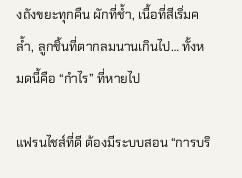งถังขยะทุกคืน ผักที่ช้ำ, เนื้อที่สีเริ่มคล้ำ, ลูกชิ้นที่ตากลมนานเกินไป… ทั้งหมดนี้คือ “กำไร” ที่หายไป

แฟรนไชส์ที่ดี ต้องมีระบบสอน “การบริ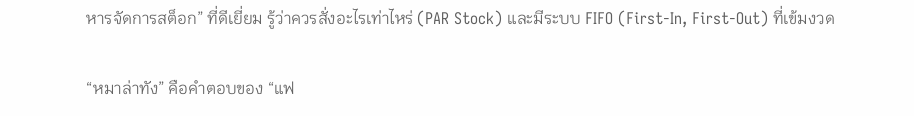หารจัดการสต็อก” ที่ดีเยี่ยม รู้ว่าควรสั่งอะไรเท่าไหร่ (PAR Stock) และมีระบบ FIFO (First-In, First-Out) ที่เข้มงวด

“หมาล่าทัง” คือคำตอบของ “แฟ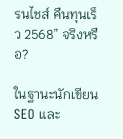รนไชส์ คืนทุนเร็ว 2568” จริงหรือ?

ในฐานะนักเขียน SEO และ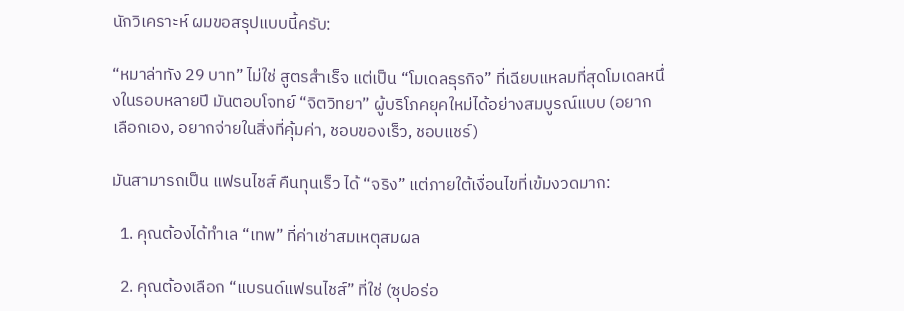นักวิเคราะห์ ผมขอสรุปแบบนี้ครับ:

“หมาล่าทัง 29 บาท” ไม่ใช่ สูตรสำเร็จ แต่เป็น “โมเดลธุรกิจ” ที่เฉียบแหลมที่สุดโมเดลหนึ่งในรอบหลายปี มันตอบโจทย์ “จิตวิทยา” ผู้บริโภคยุคใหม่ได้อย่างสมบูรณ์แบบ (อยากเลือกเอง, อยากจ่ายในสิ่งที่คุ้มค่า, ชอบของเร็ว, ชอบแชร์)

มันสามารถเป็น แฟรนไชส์ คืนทุนเร็ว ได้ “จริง” แต่ภายใต้เงื่อนไขที่เข้มงวดมาก:

  1. คุณต้องได้ทำเล “เทพ” ที่ค่าเช่าสมเหตุสมผล

  2. คุณต้องเลือก “แบรนด์แฟรนไชส์” ที่ใช่ (ซุปอร่อ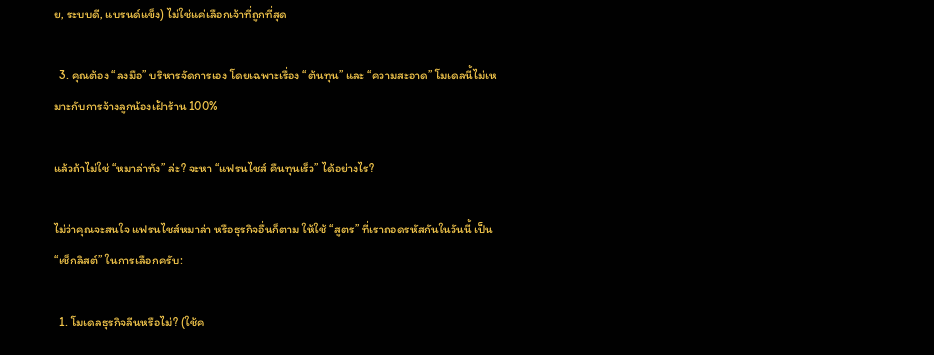ย, ระบบดี, แบรนด์แข็ง) ไม่ใช่แค่เลือกเจ้าที่ถูกที่สุด

  3. คุณต้อง “ลงมือ” บริหารจัดการเอง โดยเฉพาะเรื่อง “ต้นทุน” และ “ความสะอาด” โมเดลนี้ไม่เหมาะกับการจ้างลูกน้องเฝ้าร้าน 100%

แล้วถ้าไม่ใช่ “หมาล่าทัง” ล่ะ? จะหา “แฟรนไชส์ คืนทุนเร็ว” ได้อย่างไร?

ไม่ว่าคุณจะสนใจ แฟรนไชส์หมาล่า หรือธุรกิจอื่นก็ตาม ให้ใช้ “สูตร” ที่เราถอดรหัสกันในวันนี้ เป็น “เช็กลิสต์” ในการเลือกครับ:

  1. โมเดลธุรกิจลีนหรือไม่? (ใช้ค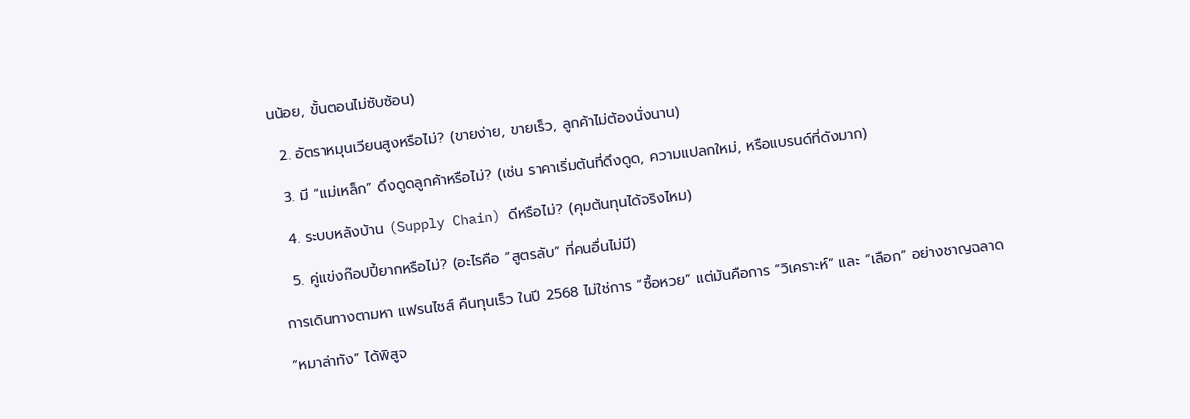นน้อย, ขั้นตอนไม่ซับซ้อน)

  2. อัตราหมุนเวียนสูงหรือไม่? (ขายง่าย, ขายเร็ว, ลูกค้าไม่ต้องนั่งนาน)

  3. มี “แม่เหล็ก” ดึงดูดลูกค้าหรือไม่? (เช่น ราคาเริ่มต้นที่ดึงดูด, ความแปลกใหม่, หรือแบรนด์ที่ดังมาก)

  4. ระบบหลังบ้าน (Supply Chain) ดีหรือไม่? (คุมต้นทุนได้จริงไหม)

  5. คู่แข่งก๊อปปี้ยากหรือไม่? (อะไรคือ “สูตรลับ” ที่คนอื่นไม่มี)

การเดินทางตามหา แฟรนไชส์ คืนทุนเร็ว ในปี 2568 ไม่ใช่การ “ซื้อหวย” แต่มันคือการ “วิเคราะห์” และ “เลือก” อย่างชาญฉลาด

“หมาล่าทัง” ได้พิสูจ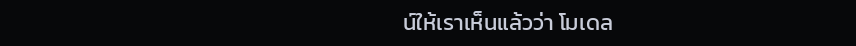น์ให้เราเห็นแล้วว่า โมเดล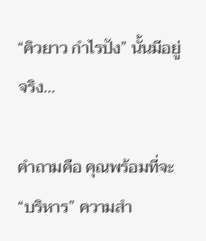“คิวยาว กำไรปัง” นั้นมีอยู่จริง…

คำถามคือ คุณพร้อมที่จะ “บริหาร” ความสำ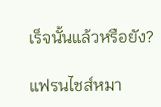เร็จนั้นแล้วหรือยัง?

แฟรนไชส์หมา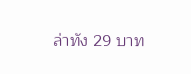ล่าทัง 29 บาท